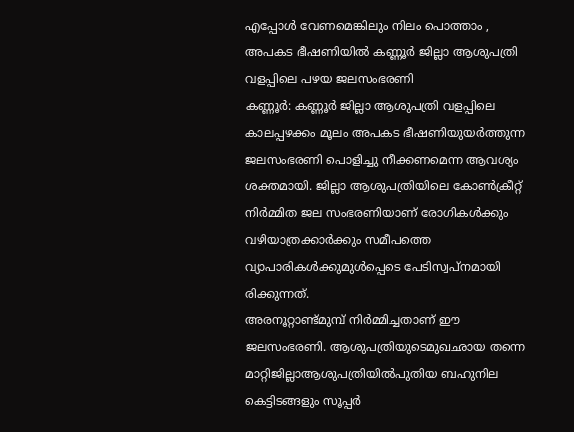എപ്പോൾ വേണമെങ്കിലും നിലം പൊത്താം , അപകട ഭീഷണിയിൽ കണ്ണൂർ ജില്ലാ ആശുപത്രി വളപ്പിലെ പഴയ ജലസംഭരണി
കണ്ണൂർ: കണ്ണൂർ ജില്ലാ ആശുപത്രി വളപ്പിലെ കാലപ്പഴക്കം മൂലം അപകട ഭീഷണിയുയർത്തുന്ന ജലസംഭരണി പൊളിച്ചു നീക്കണമെന്ന ആവശ്യം ശക്തമായി. ജില്ലാ ആശുപത്രിയിലെ കോൺക്രീറ്റ് നിർമ്മിത ജല സംഭരണിയാണ് രോഗികൾക്കും വഴിയാത്രക്കാർക്കും സമീപത്തെ വ്യാപാരികൾക്കുമുൾപ്പെടെ പേടിസ്വപ്നമായി
രിക്കുന്നത്.
അരനൂറ്റാണ്ട്മുമ്പ് നിർമ്മിച്ചതാണ് ഈ ജലസംഭരണി. ആശുപത്രിയുടെമുഖഛായ തന്നെ മാറ്റിജില്ലാആശുപത്രിയിൽപുതിയ ബഹുനില കെട്ടിടങ്ങളും സൂപ്പർ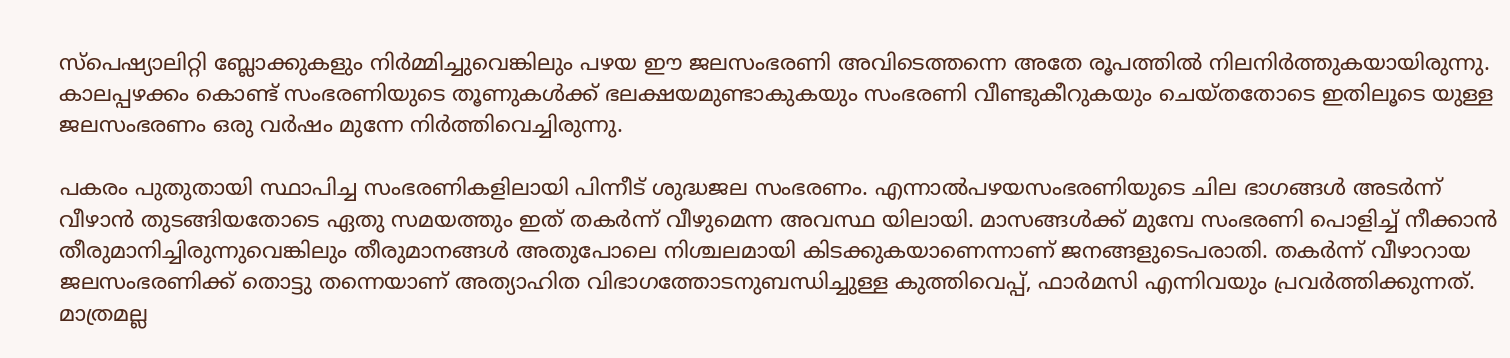സ്പെഷ്യാലിറ്റി ബ്ലോക്കുകളും നിർമ്മിച്ചുവെങ്കിലും പഴയ ഈ ജലസംഭരണി അവിടെത്തന്നെ അതേ രൂപത്തിൽ നിലനിർത്തുകയായിരുന്നു. കാലപ്പഴക്കം കൊണ്ട് സംഭരണിയുടെ തൂണുകൾക്ക് ഭലക്ഷയമുണ്ടാകുകയും സംഭരണി വീണ്ടുകീറുകയും ചെയ്തതോടെ ഇതിലൂടെ യുള്ള ജലസംഭരണം ഒരു വർഷം മുന്നേ നിർത്തിവെച്ചിരുന്നു.

പകരം പുതുതായി സ്ഥാപിച്ച സംഭരണികളിലായി പിന്നീട് ശുദ്ധജല സംഭരണം. എന്നാൽപഴയസംഭരണിയുടെ ചില ഭാഗങ്ങൾ അടർന്ന് വീഴാൻ തുടങ്ങിയതോടെ ഏതു സമയത്തും ഇത് തകർന്ന് വീഴുമെന്ന അവസ്ഥ യിലായി. മാസങ്ങൾക്ക് മുമ്പേ സംഭരണി പൊളിച്ച് നീക്കാൻ തീരുമാനിച്ചിരുന്നുവെങ്കിലും തീരുമാനങ്ങൾ അതുപോലെ നിശ്ചലമായി കിടക്കുകയാണെന്നാണ് ജനങ്ങളുടെപരാതി. തകർന്ന് വീഴാറായ ജലസംഭരണിക്ക് തൊട്ടു തന്നെയാണ് അത്യാഹിത വിഭാഗത്തോടനുബന്ധിച്ചുള്ള കുത്തിവെപ്പ്, ഫാർമസി എന്നിവയും പ്രവർത്തിക്കുന്നത്.
മാത്രമല്ല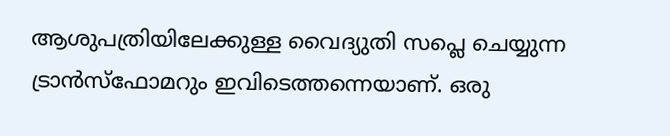ആശുപത്രിയിലേക്കുള്ള വൈദ്യുതി സപ്ലെ ചെയ്യുന്ന ട്രാൻസ്ഫോമറും ഇവിടെത്തന്നെയാണ്. ഒരു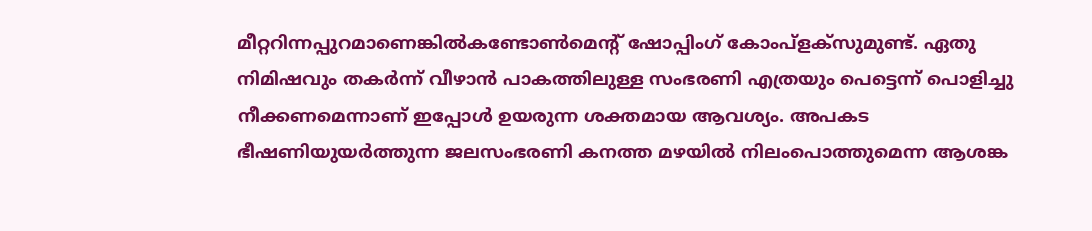മീറ്ററിന്നപ്പുറമാണെങ്കിൽകണ്ടോൺമെന്റ് ഷോപ്പിംഗ് കോംപ്ളക്സുമുണ്ട്. ഏതു നിമിഷവും തകർന്ന് വീഴാൻ പാകത്തിലുള്ള സംഭരണി എത്രയും പെട്ടെന്ന് പൊളിച്ചു നീക്കണമെന്നാണ് ഇപ്പോൾ ഉയരുന്ന ശക്തമായ ആവശ്യം. അപകട ഭീഷണിയുയർത്തുന്ന ജലസംഭരണി കനത്ത മഴയിൽ നിലംപൊത്തുമെന്ന ആശങ്ക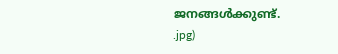ജനങ്ങൾക്കുണ്ട്.
.jpg)